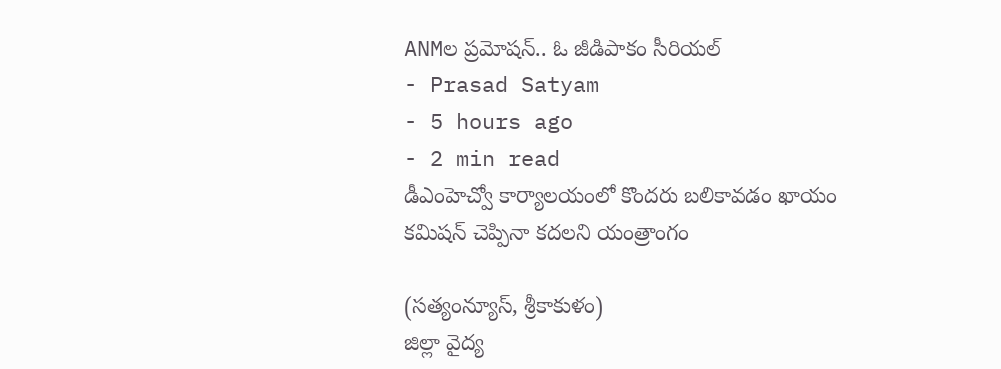ANMల ప్రమోషన్.. ఓ జీడిపాకం సీరియల్
- Prasad Satyam
- 5 hours ago
- 2 min read
డీఎంహెచ్వో కార్యాలయంలో కొందరు బలికావడం ఖాయం
కమిషన్ చెప్పినా కదలని యంత్రాంగం

(సత్యంన్యూస్, శ్రీకాకుళం)
జిల్లా వైద్య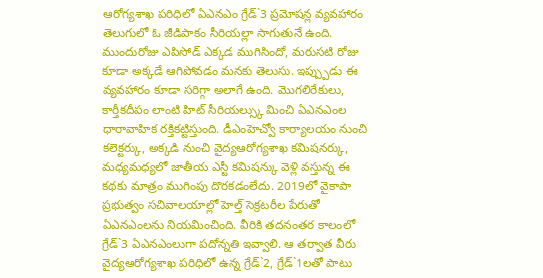ఆరోగ్యశాఖ పరిధిలో ఏఎనఎం గ్రేడ్`3 ప్రమోషన్ల వ్యవహారం తెలుగులో ఓ జీడిపాకం సీరియల్లా సాగుతునే ఉంది. ముందురోజు ఎపిసోడ్ ఎక్కడ ముగిసిందో, మరుసటి రోజు కూడా అక్కడే ఆగిపోవడం మనకు తెలుసు. ఇప్ప్పుడు ఈ వ్యవహారం కూడా సరిగ్గా అలాగే ఉంది. మొగలిరేకులు, కార్తీకదీపం లాంటి హిట్ సీరియల్స్కు మించి ఏఎనఎంల ధారావాహిక రక్తికట్టిస్తుంది. డీఎంహెచ్వో కార్యాలయం నుంచి కలెక్టర్కు, అక్కడి నుంచి వైద్యఆరోగ్యశాఖ కమిషనర్కు, మధ్యమధ్యలో జాతీయ ఎస్టీ కమిషన్కు వెళ్లి వస్తున్న ఈ కథకు మాత్రం ముగింపు దొరకడంలేదు. 2019లో వైకాపా ప్రభుత్వం సచివాలయాల్లో హెల్త్ సెక్రటరీల పేరుతో ఏఎనఎంలను నియమించింది. వీరికి తదనంతర కాలంలో గ్రేడ్`3 ఏఎనఎంలుగా పదోన్నతి ఇవ్వాలి. ఆ తర్వాత వీరు వైద్యఆరోగ్యశాఖ పరిధిలో ఉన్న గ్రేడ్`2, గ్రేడ్`1లతో పాటు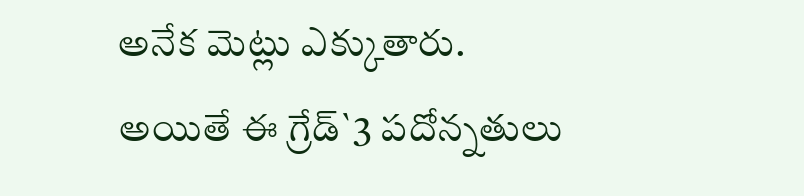అనేక మెట్లు ఎక్కుతారు. అయితే ఈ గ్రేడ్`3 పదోన్నతులు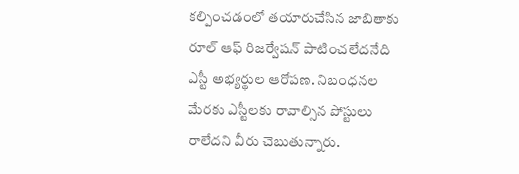కల్పించడంలో తయారుచేసిన జాబితాకు రూల్ ఆఫ్ రిజర్వేషన్ పాటించలేదనేది ఎస్టీ అభ్యర్థుల ఆరోపణ. నిబంధనల మేరకు ఎస్టీలకు రావాల్సిన పోస్టులు రాలేదని వీరు చెబుతున్నారు.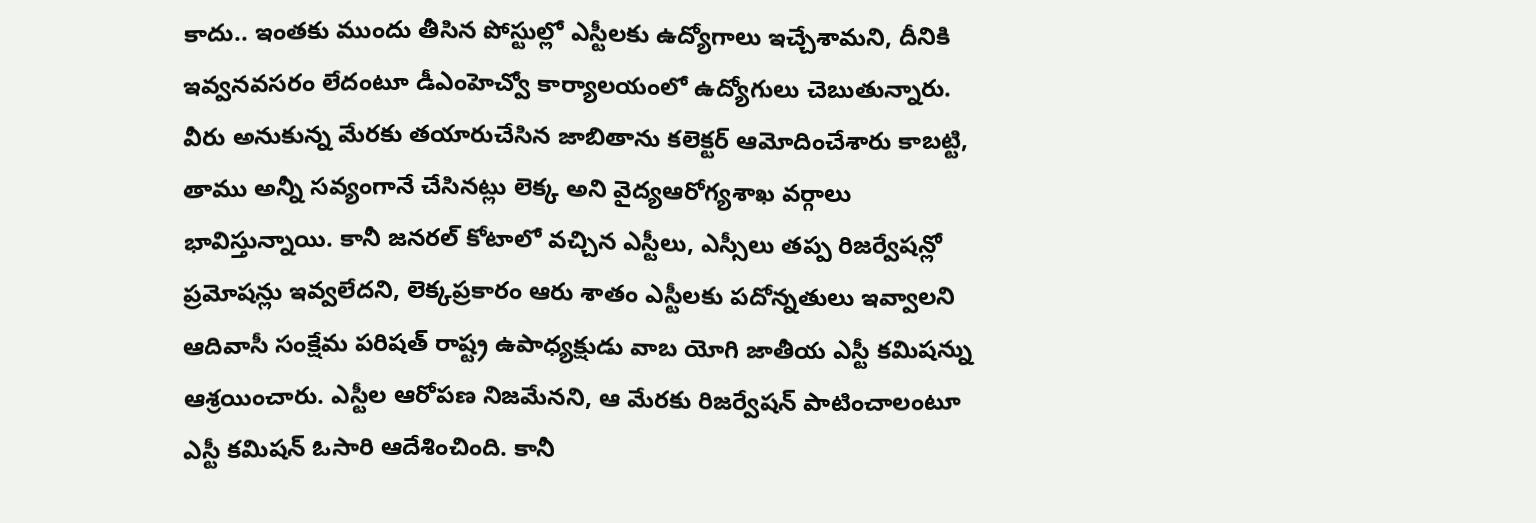కాదు.. ఇంతకు ముందు తీసిన పోస్టుల్లో ఎస్టీలకు ఉద్యోగాలు ఇచ్చేశామని, దీనికి ఇవ్వనవసరం లేదంటూ డీఎంహెచ్వో కార్యాలయంలో ఉద్యోగులు చెబుతున్నారు. వీరు అనుకున్న మేరకు తయారుచేసిన జాబితాను కలెక్టర్ ఆమోదించేశారు కాబట్టి, తాము అన్నీ సవ్యంగానే చేసినట్లు లెక్క అని వైద్యఆరోగ్యశాఖ వర్గాలు భావిస్తున్నాయి. కానీ జనరల్ కోటాలో వచ్చిన ఎస్టీలు, ఎస్సీలు తప్ప రిజర్వేషన్లో ప్రమోషన్లు ఇవ్వలేదని, లెక్కప్రకారం ఆరు శాతం ఎస్టీలకు పదోన్నతులు ఇవ్వాలని ఆదివాసీ సంక్షేమ పరిషత్ రాష్ట్ర ఉపాధ్యక్షుడు వాబ యోగి జాతీయ ఎస్టీ కమిషన్ను ఆశ్రయించారు. ఎస్టీల ఆరోపణ నిజమేనని, ఆ మేరకు రిజర్వేషన్ పాటించాలంటూ ఎస్టీ కమిషన్ ఓసారి ఆదేశించింది. కానీ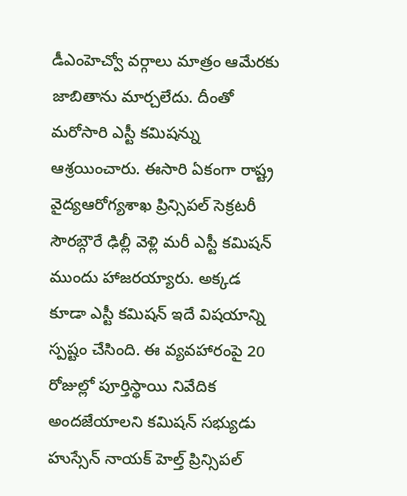డీఎంహెచ్వో వర్గాలు మాత్రం ఆమేరకు జాబితాను మార్చలేదు. దీంతో మరోసారి ఎస్టీ కమిషన్ను ఆశ్రయించారు. ఈసారి ఏకంగా రాష్ట్ర వైద్యఆరోగ్యశాఖ ప్రిన్సిపల్ సెక్రటరీ సౌరబ్గౌరే ఢిల్లీ వెళ్లి మరీ ఎస్టీ కమిషన్ ముందు హాజరయ్యారు. అక్కడ కూడా ఎస్టీ కమిషన్ ఇదే విషయాన్ని స్పష్టం చేసింది. ఈ వ్యవహారంపై 20 రోజుల్లో పూర్తిస్థాయి నివేదిక అందజేయాలని కమిషన్ సభ్యుడు హుస్సేన్ నాయక్ హెల్త్ ప్రిన్సిపల్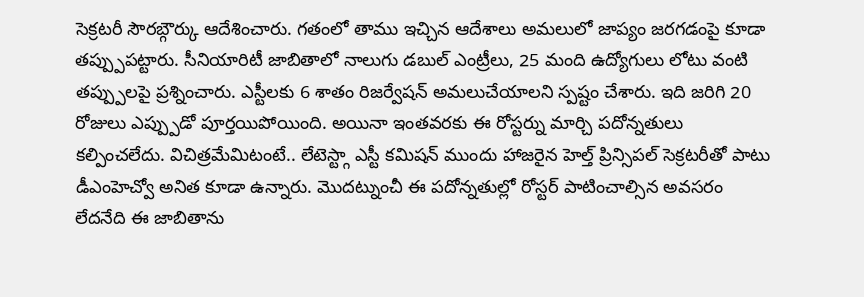సెక్రటరీ సౌరబ్గౌర్కు ఆదేశించారు. గతంలో తాము ఇచ్చిన ఆదేశాలు అమలులో జాప్యం జరగడంపై కూడా తప్ప్పుపట్టారు. సీనియారిటీ జాబితాలో నాలుగు డబుల్ ఎంట్రీలు, 25 మంది ఉద్యోగులు లోటు వంటి తప్ప్పులపై ప్రశ్నించారు. ఎస్టీలకు 6 శాతం రిజర్వేషన్ అమలుచేయాలని స్పష్టం చేశారు. ఇది జరిగి 20 రోజులు ఎప్ప్పుడో పూర్తయిపోయింది. అయినా ఇంతవరకు ఈ రోస్టర్ను మార్చి పదోన్నతులు కల్పించలేదు. విచిత్రమేమిటంటే.. లేటెస్ట్గా ఎస్టీ కమిషన్ ముందు హాజరైన హెల్త్ ప్రిన్సిపల్ సెక్రటరీతో పాటు డీఎంహెచ్వో అనిత కూడా ఉన్నారు. మొదట్నుంచీ ఈ పదోన్నతుల్లో రోస్టర్ పాటించాల్సిన అవసరం లేదనేది ఈ జాబితాను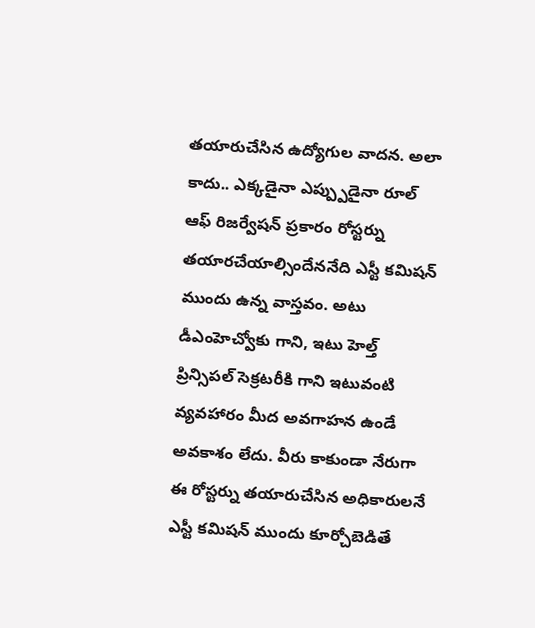తయారుచేసిన ఉద్యోగుల వాదన. అలా కాదు.. ఎక్కడైనా ఎప్ప్పుడైనా రూల్ ఆఫ్ రిజర్వేషన్ ప్రకారం రోస్టర్ను తయారచేయాల్సిందేననేది ఎస్టీ కమిషన్ ముందు ఉన్న వాస్తవం. అటు డీఎంహెచ్వోకు గాని, ఇటు హెల్త్ ప్రిన్సిపల్ సెక్రటరీకి గాని ఇటువంటి వ్యవహారం మీద అవగాహన ఉండే అవకాశం లేదు. వీరు కాకుండా నేరుగా ఈ రోస్టర్ను తయారుచేసిన అధికారులనే ఎస్టీ కమిషన్ ముందు కూర్చోబెడితే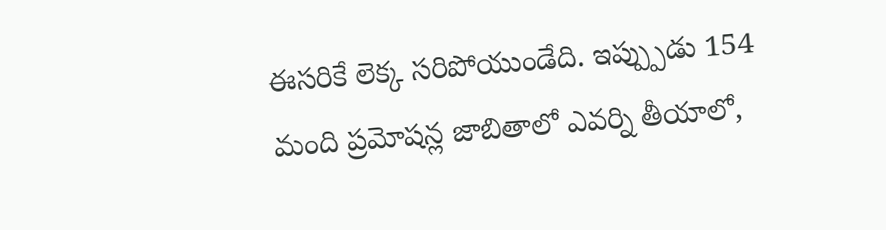ఈసరికే లెక్క సరిపోయుండేది. ఇప్ప్పుడు 154 మంది ప్రమోషన్ల జాబితాలో ఎవర్ని తీయాలో,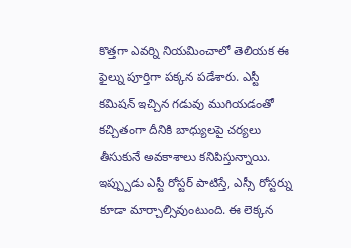కొత్తగా ఎవర్ని నియమించాలో తెలియక ఈ ఫైల్ను పూర్తిగా పక్కన పడేశారు. ఎస్టీ కమిషన్ ఇచ్చిన గడువు ముగియడంతో కచ్చితంగా దీనికి బాధ్యులపై చర్యలు తీసుకునే అవకాశాలు కనిపిస్తున్నాయి. ఇప్ప్పుడు ఎస్టీ రోస్టర్ పాటిస్తే, ఎస్సీ రోస్టర్ను కూడా మార్చాల్సివుంటుంది. ఈ లెక్కన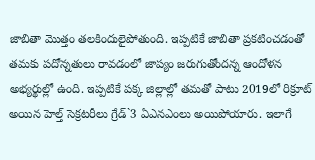జాబితా మొత్తం తలకిందులైపోతుంది. ఇప్పటికే జాబితా ప్రకటించడంతో తమకు పదోన్నతులు రావడంలో జాప్యం జరుగుతోందన్న ఆందోళన అభ్యర్థుల్లో ఉంది. ఇప్పటికే పక్క జిల్లాల్లో తమతో పాటు 2019లో రిక్రూట్ అయిన హెల్త్ సెక్రటరీలు గ్రేడ్`3 ఏఎనఎంలు అయిపోయారు. ఇలాగే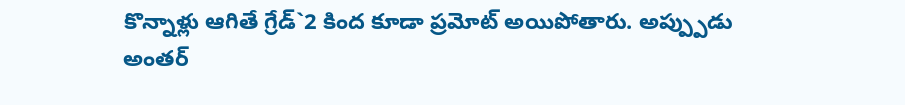కొన్నాళ్లు ఆగితే గ్రేడ్`2 కింద కూడా ప్రమోట్ అయిపోతారు. అప్ప్పుడు అంతర్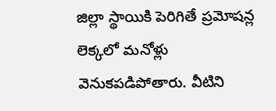జిల్లా స్థాయికి పెరిగితే ప్రమోషన్ల లెక్కలో మనోళ్లు వెనుకపడిపోతారు. వీటిని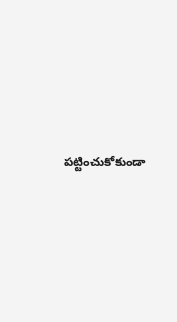పట్టించుకోకుండా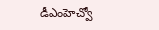డీఎంహెచ్వో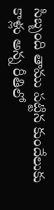సిబ్బంది తాము పట్టిన కుందేలుకు కాళ్లు అన్న రీతిలో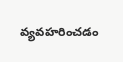వ్యవహరించడం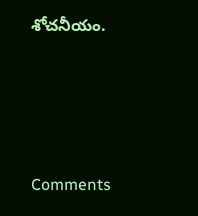శోచనీయం.






Comments